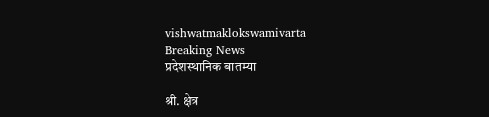vishwatmaklokswamivarta
Breaking News
प्रदेशस्थानिक बातम्या

श्री. क्षेत्र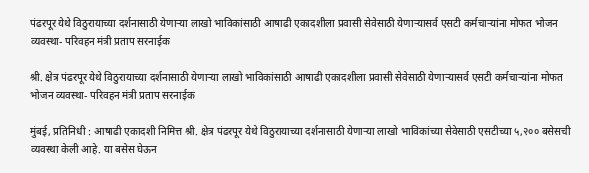पंढरपूर येथे विठुरायाच्या दर्शनासाठी येणाऱ्या लाखो भाविकांसाठी आषाढी एकादशीला प्रवासी सेवेसाठी येणाऱ्यासर्व एसटी कर्मचाऱ्यांना मोफत भोजन व्यवस्था- परिवहन मंत्री प्रताप सरनाईक

श्री. क्षेत्र पंढरपूर येथे विठुरायाच्या दर्शनासाठी येणाऱ्या लाखो भाविकांसाठी आषाढी एकादशीला प्रवासी सेवेसाठी येणाऱ्यासर्व एसटी कर्मचाऱ्यांना मोफत भोजन व्यवस्था- परिवहन मंत्री प्रताप सरनाईक

मुंबई, प्रतिनिधी : आषाढी एकादशी निमित्त श्री. क्षेत्र पंढरपूर येथे विठुरायाच्या दर्शनासाठी येणाऱ्या लाखो भाविकांच्या सेवेसाठी एसटीच्या ५,२०० बसेसची व्यवस्था केली आहे. या बसेस घेऊन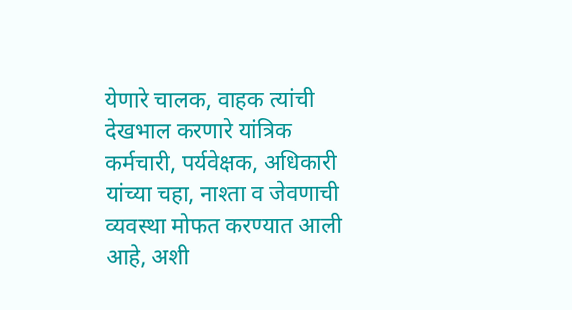येणारे चालक, वाहक त्यांची देखभाल करणारे यांत्रिक कर्मचारी, पर्यवेक्षक, अधिकारी यांच्या चहा, नाश्ता व जेवणाची व्यवस्था मोफत करण्यात आली आहे, अशी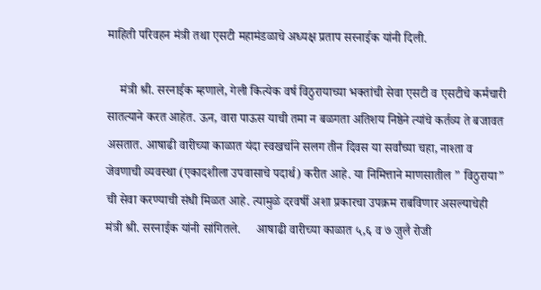माहिती परिवहन मंत्री तथा एसटी महामंडळाचे अध्यक्ष प्रताप सरनाईक यांनी दिली.

    मंत्री श्री. सरनाईक म्हणाले, गेली कित्येक वर्ष विठुरायाच्या भक्तांची सेवा एसटी व एसटीचे कर्मचारी सातत्याने करत आहेत. ऊन, वारा पाऊस याची तमा न बळगता अतिशय निष्ठेने त्यांचे कर्तव्य ते बजावत असतात. आषाढी वारीच्या काळात यंदा स्वखर्चाने सलग तीन दिवस या सर्वांच्या चहा, नाश्ता व जेवणाची व्यवस्था (एकादशीला उपवासाचे पदार्थ) करीत आहे. या निमित्ताने माणसातील ” विठुराया” ची सेवा करण्याची संधी मिळत आहे. त्यामुळे दरवर्षी अशा प्रकारचा उपक्रम राबविणार असल्याचेही मंत्री श्री. सरनाईक यांनी सांगितले.     आषाढी वारीच्या काळात ५,६ व ७ जुलै रोजी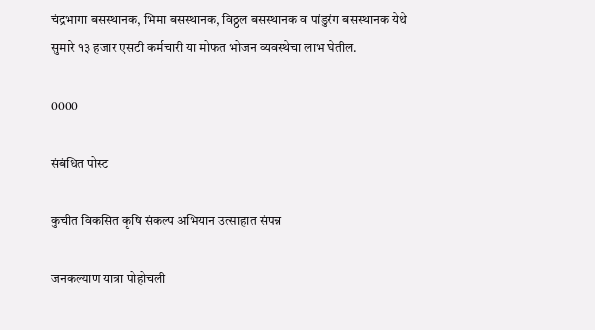चंद्रभागा बसस्थानक, भिमा बसस्थानक, विठ्ठल बसस्थानक व पांडुरंग बसस्थानक येथे सुमारे १३ हजार एसटी कर्मचारी या मोफत भोजन व्यवस्थेचा लाभ घेतील.

0000

संबंधित पोस्ट

कुचीत विकसित कृषि संकल्प अभियान उत्साहात संपन्न

जनकल्याण यात्रा पोहोचली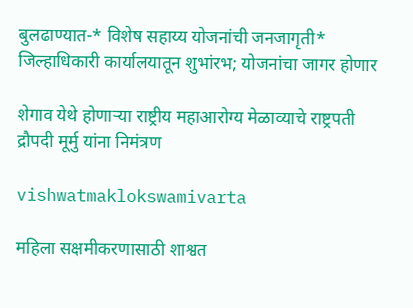बुलढाण्यात-* विशेष सहाय्य योजनांची जनजागृती* जिल्हाधिकारी कार्यालयातून शुभांरभ; योजनांचा जागर होणार

शेगाव येथे होणाऱ्या राष्ट्रीय महाआरोग्य मेळाव्याचे राष्ट्रपती द्रौपदी मूर्मु यांना निमंत्रण

vishwatmaklokswamivarta

महिला सक्षमीकरणासाठी शाश्वत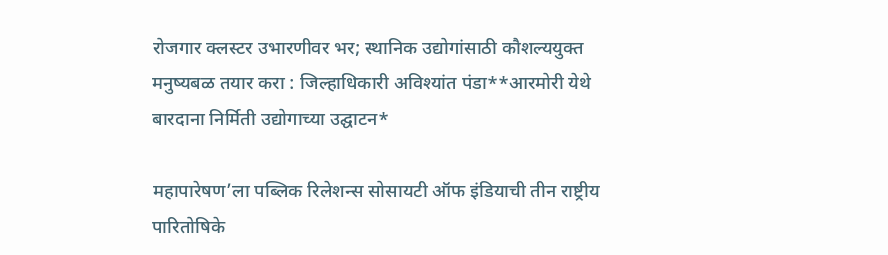रोजगार क्लस्टर उभारणीवर भर; स्थानिक उद्योगांसाठी कौशल्ययुक्त मनुष्यबळ तयार करा : जिल्हाधिकारी अविश्यांत पंडा**आरमोरी येथे बारदाना निर्मिती उद्योगाच्या उद्घाटन*

महापारेषण’ला पब्लिक रिलेशन्स सोसायटी ऑफ इंडियाची तीन राष्ट्रीय पारितोषिके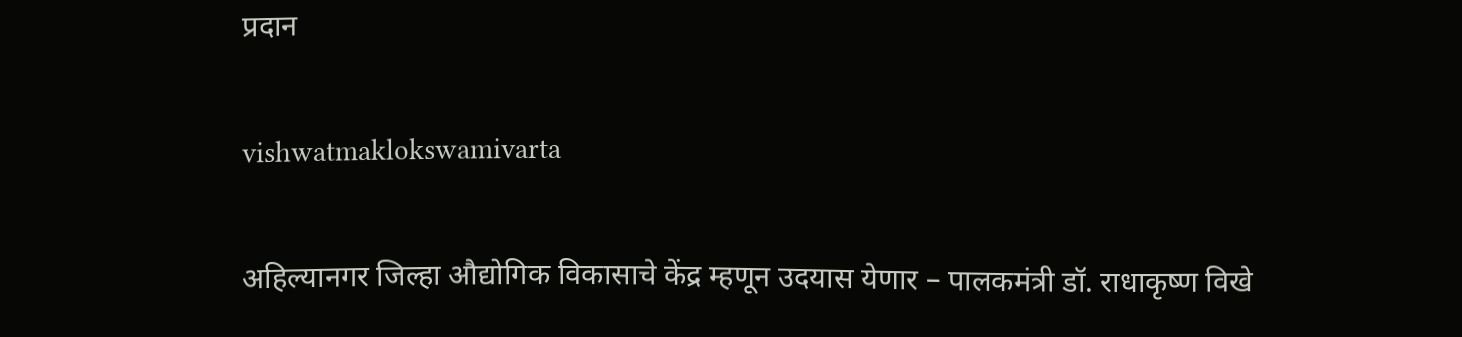प्रदान

vishwatmaklokswamivarta

अहिल्यानगर जिल्हा औद्योगिक विकासाचे केंद्र म्हणून उदयास येणार – पालकमंत्री डॉ. राधाकृष्ण विखे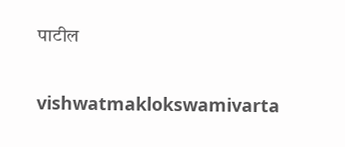पाटील

vishwatmaklokswamivarta